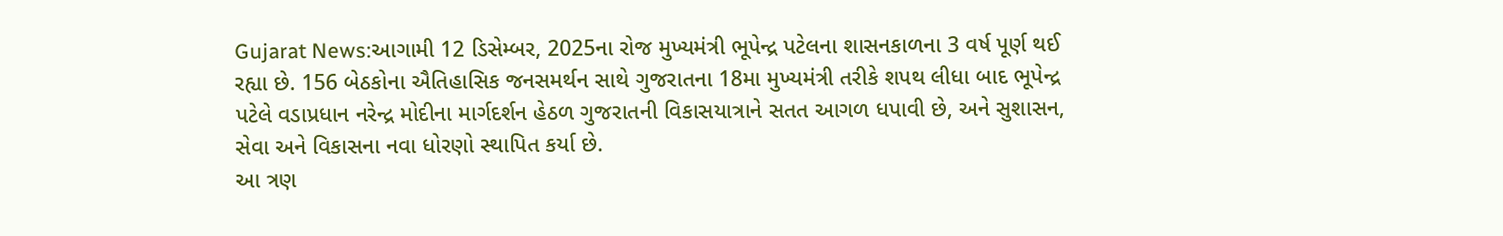Gujarat News:આગામી 12 ડિસેમ્બર, 2025ના રોજ મુખ્યમંત્રી ભૂપેન્દ્ર પટેલના શાસનકાળના 3 વર્ષ પૂર્ણ થઈ રહ્યા છે. 156 બેઠકોના ઐતિહાસિક જનસમર્થન સાથે ગુજરાતના 18મા મુખ્યમંત્રી તરીકે શપથ લીધા બાદ ભૂપેન્દ્ર પટેલે વડાપ્રધાન નરેન્દ્ર મોદીના માર્ગદર્શન હેઠળ ગુજરાતની વિકાસયાત્રાને સતત આગળ ધપાવી છે, અને સુશાસન, સેવા અને વિકાસના નવા ધોરણો સ્થાપિત કર્યા છે.
આ ત્રણ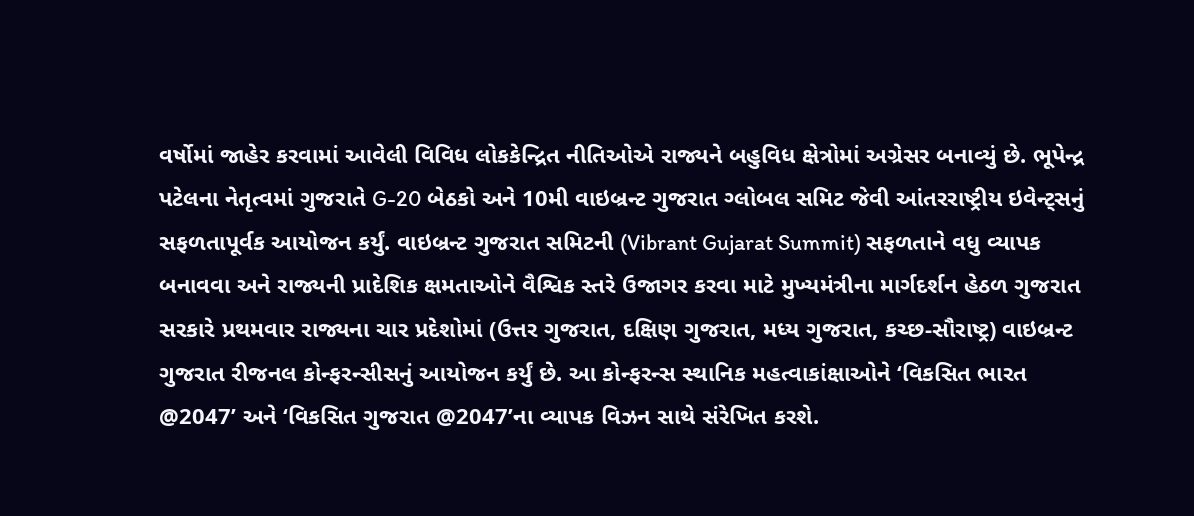વર્ષોમાં જાહેર કરવામાં આવેલી વિવિધ લોકકેન્દ્રિત નીતિઓએ રાજ્યને બહુવિધ ક્ષેત્રોમાં અગ્રેસર બનાવ્યું છે. ભૂપેન્દ્ર પટેલના નેતૃત્વમાં ગુજરાતે G-20 બેઠકો અને 10મી વાઇબ્રન્ટ ગુજરાત ગ્લોબલ સમિટ જેવી આંતરરાષ્ટ્રીય ઇવેન્ટ્સનું સફળતાપૂર્વક આયોજન કર્યું. વાઇબ્રન્ટ ગુજરાત સમિટની (Vibrant Gujarat Summit) સફળતાને વધુ વ્યાપક બનાવવા અને રાજ્યની પ્રાદેશિક ક્ષમતાઓને વૈશ્વિક સ્તરે ઉજાગર કરવા માટે મુખ્યમંત્રીના માર્ગદર્શન હેઠળ ગુજરાત સરકારે પ્રથમવાર રાજ્યના ચાર પ્રદેશોમાં (ઉત્તર ગુજરાત, દક્ષિણ ગુજરાત, મધ્ય ગુજરાત, કચ્છ-સૌરાષ્ટ્ર) વાઇબ્રન્ટ ગુજરાત રીજનલ કોન્ફરન્સીસનું આયોજન કર્યું છે. આ કોન્ફરન્સ સ્થાનિક મહત્વાકાંક્ષાઓને ‘વિકસિત ભારત @2047’ અને ‘વિકસિત ગુજરાત @2047’ના વ્યાપક વિઝન સાથે સંરેખિત કરશે.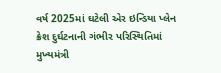વર્ષ 2025માં ઘટેલી એર ઇન્ડિયા પ્લેન ક્રેશ દુર્ઘટનાની ગંભીર પરિસ્થિતિમાં મુખ્યમંત્રી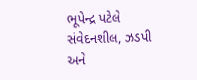ભૂપેન્દ્ર પટેલે સંવેદનશીલ, ઝડપી અને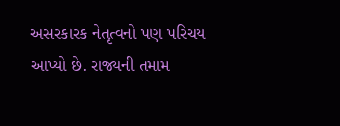અસરકારક નેતૃત્વનો પણ પરિચય આપ્યો છે. રાજ્યની તમામ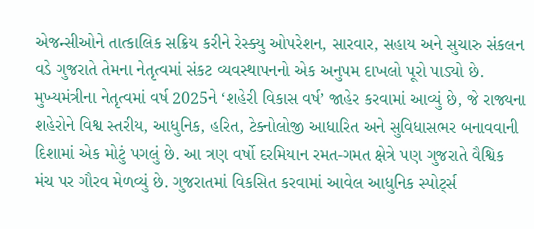એજન્સીઓને તાત્કાલિક સક્રિય કરીને રેસ્ક્યુ ઓપરેશન, સારવાર, સહાય અને સુચારુ સંકલન વડે ગુજરાતે તેમના નેતૃત્વમાં સંકટ વ્યવસ્થાપનનો એક અનુપમ દાખલો પૂરો પાડ્યો છે.
મુખ્યમંત્રીના નેતૃત્વમાં વર્ષ 2025ને ‘શહેરી વિકાસ વર્ષ’ જાહેર કરવામાં આવ્યું છે, જે રાજ્યના શહેરોને વિશ્વ સ્તરીય, આધુનિક, હરિત, ટેક્નોલોજી આધારિત અને સુવિધાસભર બનાવવાની દિશામાં એક મોટું પગલું છે. આ ત્રણ વર્ષો દરમિયાન રમત-ગમત ક્ષેત્રે પણ ગુજરાતે વૈશ્વિક મંચ પર ગૌરવ મેળવ્યું છે. ગુજરાતમાં વિકસિત કરવામાં આવેલ આધુનિક સ્પોર્ટ્સ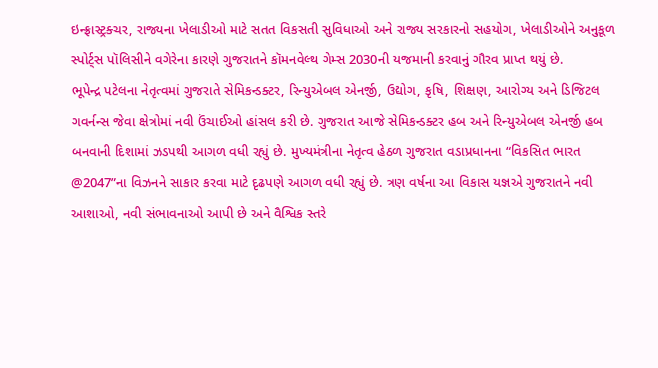ઇન્ફ્રાસ્ટ્રક્ચર, રાજ્યના ખેલાડીઓ માટે સતત વિકસતી સુવિધાઓ અને રાજ્ય સરકારનો સહયોગ, ખેલાડીઓને અનુકૂળ સ્પોર્ટ્સ પૉલિસીને વગેરેના કારણે ગુજરાતને કૉમનવેલ્થ ગેમ્સ 2030ની યજમાની કરવાનું ગૌરવ પ્રાપ્ત થયું છે.
ભૂપેન્દ્ર પટેલના નેતૃત્વમાં ગુજરાતે સેમિકન્ડક્ટર, રિન્યુએબલ એનર્જી, ઉદ્યોગ, કૃષિ, શિક્ષણ, આરોગ્ય અને ડિજિટલ ગવર્નન્સ જેવા ક્ષેત્રોમાં નવી ઉંચાઈઓ હાંસલ કરી છે. ગુજરાત આજે સેમિકન્ડક્ટર હબ અને રિન્યુએબલ એનર્જી હબ બનવાની દિશામાં ઝડપથી આગળ વધી રહ્યું છે. મુખ્યમંત્રીના નેતૃત્વ હેઠળ ગુજરાત વડાપ્રધાનના “વિકસિત ભારત @2047”ના વિઝનને સાકાર કરવા માટે દૃઢપણે આગળ વધી રહ્યું છે. ત્રણ વર્ષના આ વિકાસ યજ્ઞએ ગુજરાતને નવી આશાઓ, નવી સંભાવનાઓ આપી છે અને વૈશ્વિક સ્તરે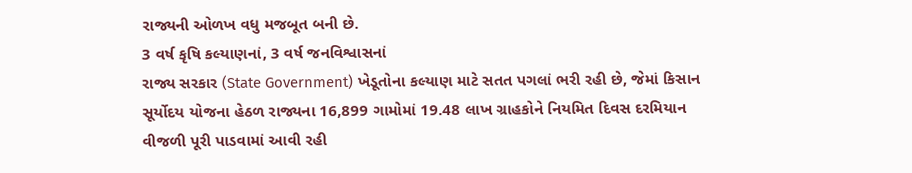રાજ્યની ઓળખ વધુ મજબૂત બની છે.
3 વર્ષ કૃષિ કલ્યાણનાં, 3 વર્ષ જનવિશ્વાસનાં
રાજ્ય સરકાર (State Government) ખેડૂતોના કલ્યાણ માટે સતત પગલાં ભરી રહી છે, જેમાં કિસાન સૂર્યોદય યોજના હેઠળ રાજ્યના 16,899 ગામોમાં 19.48 લાખ ગ્રાહકોને નિયમિત દિવસ દરમિયાન વીજળી પૂરી પાડવામાં આવી રહી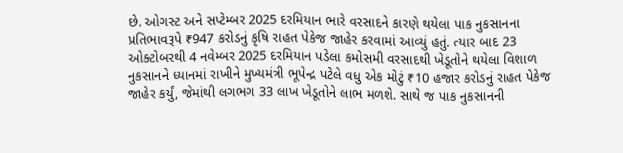છે. ઓગસ્ટ અને સપ્ટેમ્બર 2025 દરમિયાન ભારે વરસાદને કારણે થયેલા પાક નુકસાનના પ્રતિભાવરૂપે ₹947 કરોડનું કૃષિ રાહત પેકેજ જાહેર કરવામાં આવ્યું હતું. ત્યાર બાદ 23 ઓક્ટોબરથી 4 નવેમ્બર 2025 દરમિયાન પડેલા કમોસમી વરસાદથી ખેડૂતોને થયેલા વિશાળ નુકસાનને ધ્યાનમાં રાખીને મુખ્યમંત્રી ભૂપેન્દ્ર પટેલે વધુ એક મોટું ₹10 હજાર કરોડનું રાહત પેકેજ જાહેર કર્યું, જેમાંથી લગભગ 33 લાખ ખેડૂતોને લાભ મળશે. સાથે જ પાક નુકસાનની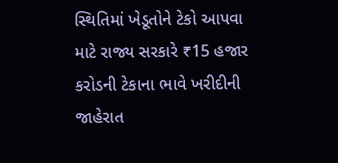સ્થિતિમાં ખેડૂતોને ટેકો આપવા માટે રાજ્ય સરકારે ₹15 હજાર કરોડની ટેકાના ભાવે ખરીદીની જાહેરાત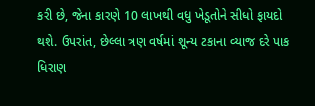કરી છે, જેના કારણે 10 લાખથી વધુ ખેડૂતોને સીધો ફાયદો થશે. ઉપરાંત, છેલ્લા ત્રણ વર્ષમાં શૂન્ય ટકાના વ્યાજ દરે પાક ધિરાણ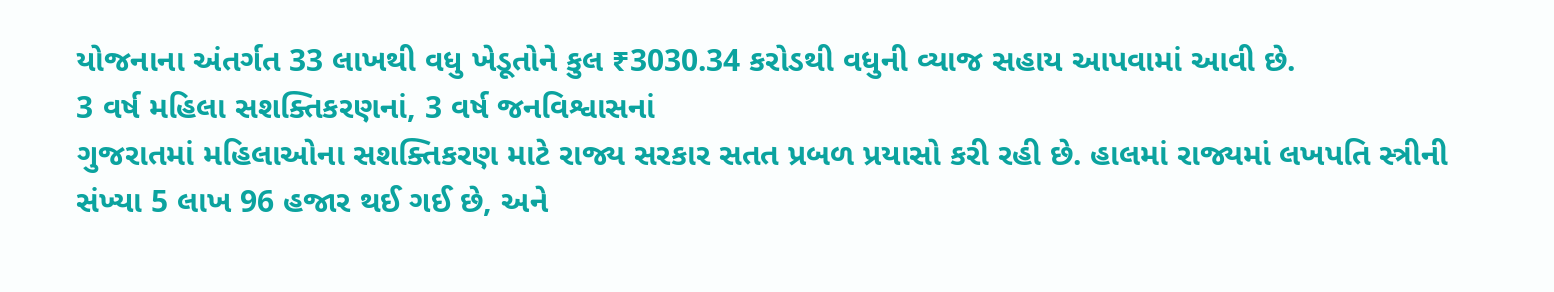યોજનાના અંતર્ગત 33 લાખથી વધુ ખેડૂતોને કુલ ₹3030.34 કરોડથી વધુની વ્યાજ સહાય આપવામાં આવી છે.
3 વર્ષ મહિલા સશક્તિકરણનાં, 3 વર્ષ જનવિશ્વાસનાં
ગુજરાતમાં મહિલાઓના સશક્તિકરણ માટે રાજ્ય સરકાર સતત પ્રબળ પ્રયાસો કરી રહી છે. હાલમાં રાજ્યમાં લખપતિ સ્ત્રીની સંખ્યા 5 લાખ 96 હજાર થઈ ગઈ છે, અને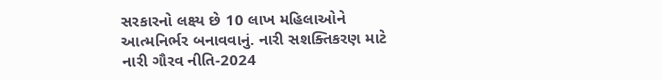સરકારનો લક્ષ્ય છે 10 લાખ મહિલાઓને આત્મનિર્ભર બનાવવાનું. નારી સશક્તિકરણ માટે નારી ગૌરવ નીતિ-2024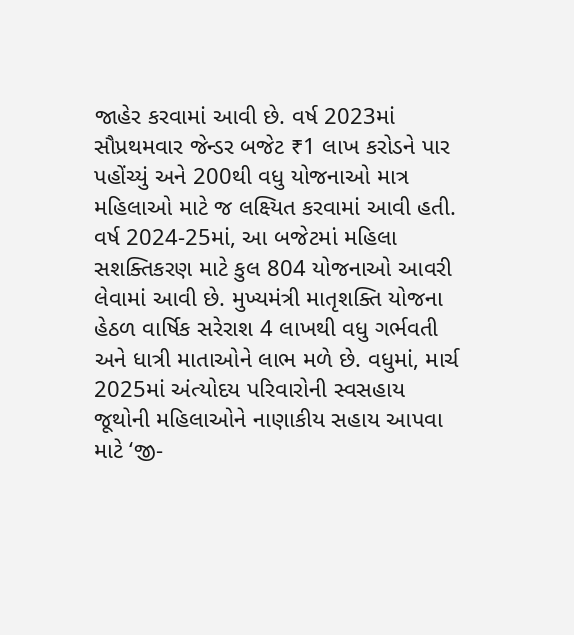જાહેર કરવામાં આવી છે. વર્ષ 2023માં સૌપ્રથમવાર જેન્ડર બજેટ ₹1 લાખ કરોડને પાર પહોંચ્યું અને 200થી વધુ યોજનાઓ માત્ર મહિલાઓ માટે જ લક્ષ્યિત કરવામાં આવી હતી. વર્ષ 2024-25માં, આ બજેટમાં મહિલા સશક્તિકરણ માટે કુલ 804 યોજનાઓ આવરી લેવામાં આવી છે. મુખ્યમંત્રી માતૃશક્તિ યોજના હેઠળ વાર્ષિક સરેરાશ 4 લાખથી વધુ ગર્ભવતી અને ધાત્રી માતાઓને લાભ મળે છે. વધુમાં, માર્ચ 2025માં અંત્યોદય પરિવારોની સ્વસહાય જૂથોની મહિલાઓને નાણાકીય સહાય આપવા માટે ‘જી-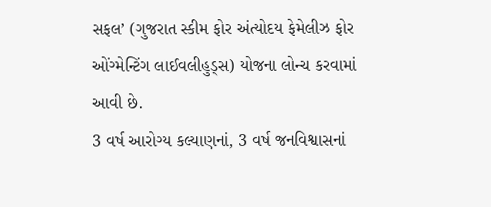સફલ’ (ગુજરાત સ્કીમ ફોર અંત્યોદય ફેમેલીઝ ફોર ઓંગ્મેન્ટિંગ લાઈવલીહુડ્સ) યોજના લોન્ચ કરવામાં આવી છે.
3 વર્ષ આરોગ્ય કલ્યાણનાં, 3 વર્ષ જનવિશ્વાસનાં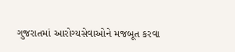ગુજરાતમાં આરોગ્યસેવાઓને મજબૂત કરવા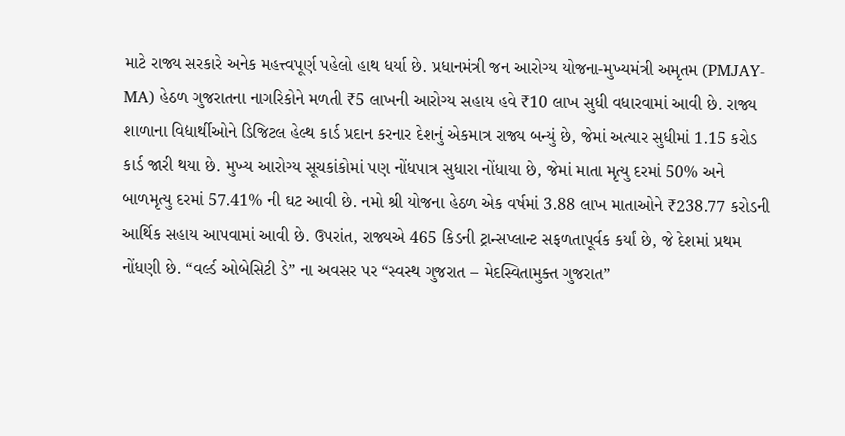માટે રાજ્ય સરકારે અનેક મહત્ત્વપૂર્ણ પહેલો હાથ ધર્યા છે. પ્રધાનમંત્રી જન આરોગ્ય યોજના-મુખ્યમંત્રી અમૃતમ (PMJAY-MA) હેઠળ ગુજરાતના નાગરિકોને મળતી ₹5 લાખની આરોગ્ય સહાય હવે ₹10 લાખ સુધી વધારવામાં આવી છે. રાજ્ય શાળાના વિદ્યાર્થીઓને ડિજિટલ હેલ્થ કાર્ડ પ્રદાન કરનાર દેશનું એકમાત્ર રાજ્ય બન્યું છે, જેમાં અત્યાર સુધીમાં 1.15 કરોડ કાર્ડ જારી થયા છે. મુખ્ય આરોગ્ય સૂચકાંકોમાં પણ નોંધપાત્ર સુધારા નોંધાયા છે, જેમાં માતા મૃત્યુ દરમાં 50% અને બાળમૃત્યુ દરમાં 57.41% ની ઘટ આવી છે. નમો શ્રી યોજના હેઠળ એક વર્ષમાં 3.88 લાખ માતાઓને ₹238.77 કરોડની આર્થિક સહાય આપવામાં આવી છે. ઉપરાંત, રાજ્યએ 465 કિડની ટ્રાન્સપ્લાન્ટ સફળતાપૂર્વક કર્યાં છે, જે દેશમાં પ્રથમ નોંધણી છે. “વર્લ્ડ ઓબેસિટી ડે” ના અવસર પર “સ્વસ્થ ગુજરાત – મેદસ્વિતામુક્ત ગુજરાત”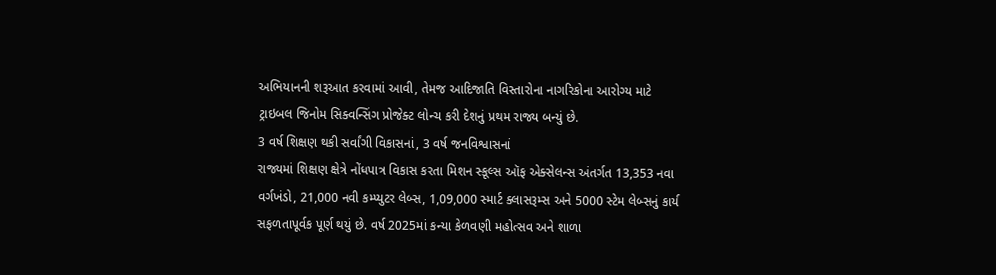અભિયાનની શરૂઆત કરવામાં આવી, તેમજ આદિજાતિ વિસ્તારોના નાગરિકોના આરોગ્ય માટે ટ્રાઇબલ જિનોમ સિક્વન્સિંગ પ્રોજેક્ટ લોન્ચ કરી દેશનું પ્રથમ રાજ્ય બન્યું છે.
3 વર્ષ શિક્ષણ થકી સર્વાંગી વિકાસનાં, 3 વર્ષ જનવિશ્વાસનાં
રાજ્યમાં શિક્ષણ ક્ષેત્રે નોંધપાત્ર વિકાસ કરતા મિશન સ્કૂલ્સ ઑફ એક્સેલન્સ અંતર્ગત 13,353 નવા વર્ગખંડો, 21,000 નવી કમ્પ્યુટર લેબ્સ, 1,09,000 સ્માર્ટ ક્લાસરૂમ્સ અને 5000 સ્ટેમ લેબ્સનું કાર્ય સફળતાપૂર્વક પૂર્ણ થયું છે. વર્ષ 2025માં કન્યા કેળવણી મહોત્સવ અને શાળા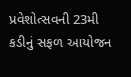પ્રવેશોત્સવની 23મી કડીનું સફળ આયોજન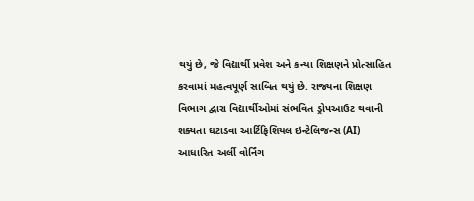થયું છે, જે વિદ્યાર્થી પ્રવેશ અને કન્યા શિક્ષણને પ્રોત્સાહિત કરવામાં મહત્વપૂર્ણ સાબિત થયું છે. રાજ્યના શિક્ષણ વિભાગ દ્વારા વિદ્યાર્થીઓમાં સંભવિત ડ્રોપઆઉટ થવાની શક્યતા ઘટાડવા આર્ટિફિશિયલ ઇન્ટેલિજન્સ (AI) આધારિત અર્લી વોર્નિંગ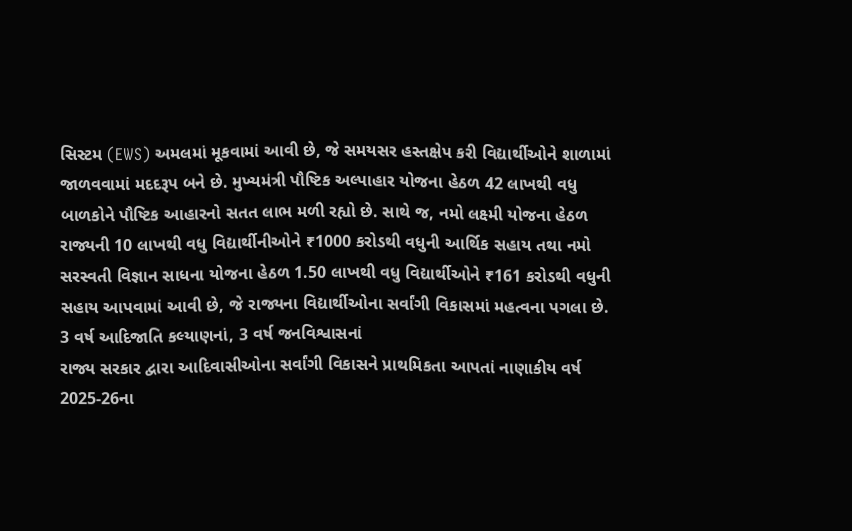સિસ્ટમ (EWS) અમલમાં મૂકવામાં આવી છે, જે સમયસર હસ્તક્ષેપ કરી વિદ્યાર્થીઓને શાળામાં જાળવવામાં મદદરૂપ બને છે. મુખ્યમંત્રી પૌષ્ટિક અલ્પાહાર યોજના હેઠળ 42 લાખથી વધુ બાળકોને પૌષ્ટિક આહારનો સતત લાભ મળી રહ્યો છે. સાથે જ, નમો લક્ષ્મી યોજના હેઠળ રાજ્યની 10 લાખથી વધુ વિદ્યાર્થીનીઓને ₹1000 કરોડથી વધુની આર્થિક સહાય તથા નમો સરસ્વતી વિજ્ઞાન સાધના યોજના હેઠળ 1.50 લાખથી વધુ વિદ્યાર્થીઓને ₹161 કરોડથી વધુની સહાય આપવામાં આવી છે, જે રાજ્યના વિદ્યાર્થીઓના સર્વાંગી વિકાસમાં મહત્વના પગલા છે.
3 વર્ષ આદિજાતિ કલ્યાણનાં, 3 વર્ષ જનવિશ્વાસનાં
રાજ્ય સરકાર દ્વારા આદિવાસીઓના સર્વાંગી વિકાસને પ્રાથમિકતા આપતાં નાણાકીય વર્ષ 2025-26ના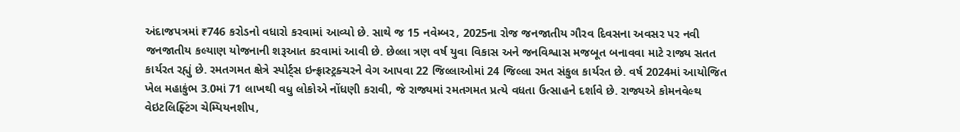અંદાજપત્રમાં ₹746 કરોડનો વધારો કરવામાં આવ્યો છે. સાથે જ 15 નવેમ્બર, 2025ના રોજ જનજાતીય ગૌરવ દિવસના અવસર પર નવી જનજાતીય કલ્યાણ યોજનાની શરૂઆત કરવામાં આવી છે. છેલ્લા ત્રણ વર્ષ યુવા વિકાસ અને જનવિશ્વાસ મજબૂત બનાવવા માટે રાજ્ય સતત કાર્યરત રહ્યું છે. રમતગમત ક્ષેત્રે સ્પોર્ટ્સ ઇન્ફ્રાસ્ટ્રક્ચરને વેગ આપવા 22 જિલ્લાઓમાં 24 જિલ્લા રમત સંકુલ કાર્યરત છે. વર્ષ 2024માં આયોજિત ખેલ મહાકુંભ 3.0માં 71 લાખથી વધુ લોકોએ નોંધણી કરાવી, જે રાજ્યમાં રમતગમત પ્રત્યે વધતા ઉત્સાહને દર્શાવે છે. રાજ્યએ કોમનવેલ્થ વેઇટલિફ્ટિંગ ચેમ્પિયનશીપ,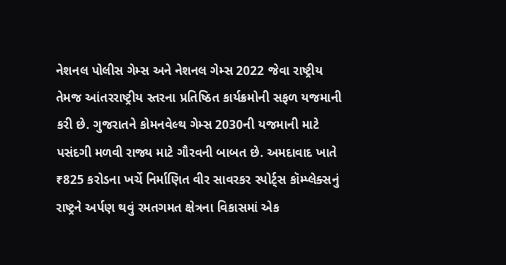નેશનલ પોલીસ ગેમ્સ અને નેશનલ ગેમ્સ 2022 જેવા રાષ્ટ્રીય તેમજ આંતરરાષ્ટ્રીય સ્તરના પ્રતિષ્ઠિત કાર્યક્રમોની સફળ યજમાની કરી છે. ગુજરાતને કોમનવેલ્થ ગેમ્સ 2030ની યજમાની માટે પસંદગી મળવી રાજ્ય માટે ગૌરવની બાબત છે. અમદાવાદ ખાતે ₹825 કરોડના ખર્ચે નિર્માણિત વીર સાવરકર સ્પોર્ટ્સ કૉમ્પ્લેક્સનું રાષ્ટ્રને અર્પણ થવું રમતગમત ક્ષેત્રના વિકાસમાં એક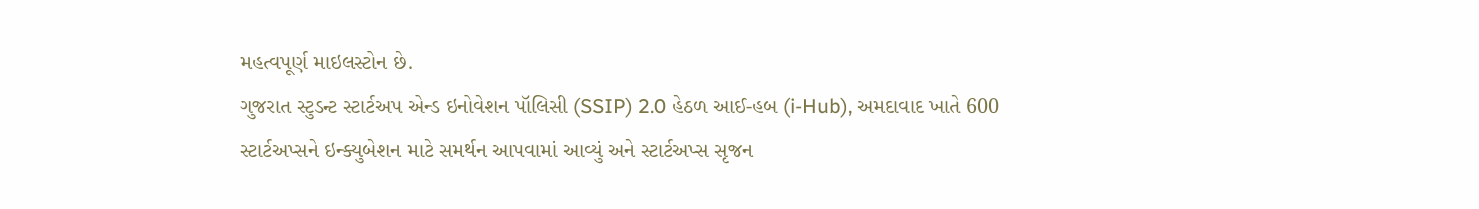મહત્વપૂર્ણ માઇલસ્ટોન છે.
ગુજરાત સ્ટુડન્ટ સ્ટાર્ટઅપ એન્ડ ઇનોવેશન પૉલિસી (SSIP) 2.0 હેઠળ આઈ-હબ (i-Hub), અમદાવાદ ખાતે 600 સ્ટાર્ટઅપ્સને ઇન્ક્યુબેશન માટે સમર્થન આપવામાં આવ્યું અને સ્ટાર્ટઅપ્સ સૃજન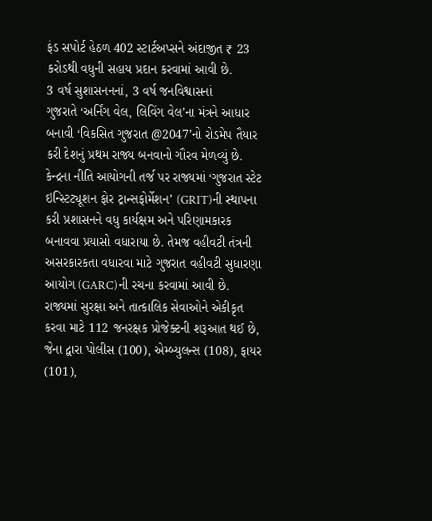ફંડ સપોર્ટ હેઠળ 402 સ્ટાર્ટઅપ્સને અંદાજીત ₹ 23 કરોડથી વધુની સહાય પ્રદાન કરવામાં આવી છે.
3 વર્ષ સુશાસનનનાં, 3 વર્ષ જનવિશ્વાસનાં
ગુજરાતે ‘અર્નિંગ વેલ, લિવિંગ વેલ’ના મંત્રને આધાર બનાવી ‘વિકસિત ગુજરાત @2047’નો રોડમેપ તૈયાર કરી દેશનું પ્રથમ રાજ્ય બનવાનો ગૌરવ મેળવ્યું છે. કેન્દ્રના નીતિ આયોગની તર્જ પર રાજ્યમાં ‘ગુજરાત સ્ટેટ ઇન્સ્ટિટ્યૂશન ફોર ટ્રાન્સફોર્મેશન’ (GRIT)ની સ્થાપના કરી પ્રશાસનને વધુ કાર્યક્ષમ અને પરિણામકારક બનાવવા પ્રયાસો વધારાયા છે. તેમજ વહીવટી તંત્રની અસરકારકતા વધારવા માટે ગુજરાત વહીવટી સુધારણા આયોગ (GARC)ની રચના કરવામાં આવી છે. રાજ્યમાં સુરક્ષા અને તાત્કાલિક સેવાઓને એકીકૃત કરવા માટે 112 જનરક્ષક પ્રોજેક્ટની શરૂઆત થઈ છે, જેના દ્વારા પોલીસ (100), એમ્બ્યુલન્સ (108), ફાયર (101),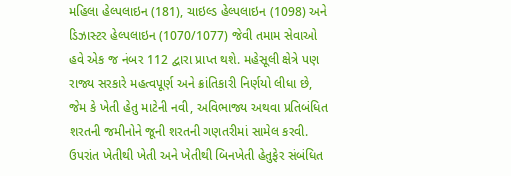મહિલા હેલ્પલાઇન (181), ચાઇલ્ડ હેલ્પલાઇન (1098) અને ડિઝાસ્ટર હેલ્પલાઇન (1070/1077) જેવી તમામ સેવાઓ હવે એક જ નંબર 112 દ્વારા પ્રાપ્ત થશે. મહેસૂલી ક્ષેત્રે પણ રાજ્ય સરકારે મહત્વપૂર્ણ અને ક્રાંતિકારી નિર્ણયો લીધા છે, જેમ કે ખેતી હેતુ માટેની નવી, અવિભાજ્ય અથવા પ્રતિબંધિત શરતની જમીનોને જૂની શરતની ગણતરીમાં સામેલ કરવી. ઉપરાંત ખેતીથી ખેતી અને ખેતીથી બિનખેતી હેતુફેર સંબંધિત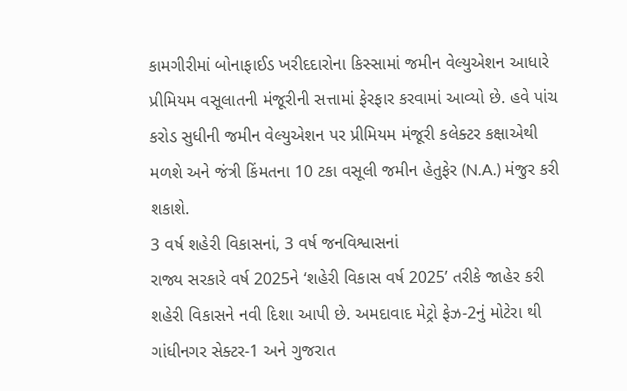કામગીરીમાં બોનાફાઈડ ખરીદદારોના કિસ્સામાં જમીન વેલ્યુએશન આધારે પ્રીમિયમ વસૂલાતની મંજૂરીની સત્તામાં ફેરફાર કરવામાં આવ્યો છે. હવે પાંચ કરોડ સુધીની જમીન વેલ્યુએશન પર પ્રીમિયમ મંજૂરી કલેક્ટર કક્ષાએથી મળશે અને જંત્રી કિંમતના 10 ટકા વસૂલી જમીન હેતુફેર (N.A.) મંજુર કરી શકાશે.
3 વર્ષ શહેરી વિકાસનાં, 3 વર્ષ જનવિશ્વાસનાં
રાજ્ય સરકારે વર્ષ 2025ને ‘શહેરી વિકાસ વર્ષ 2025’ તરીકે જાહેર કરી શહેરી વિકાસને નવી દિશા આપી છે. અમદાવાદ મેટ્રો ફેઝ-2નું મોટેરા થી ગાંધીનગર સેક્ટર-1 અને ગુજરાત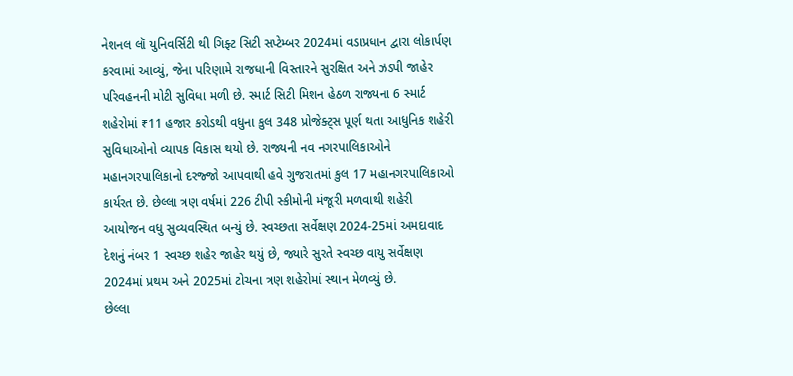નેશનલ લૉ યુનિવર્સિટી થી ગિફ્ટ સિટી સપ્ટેમ્બર 2024માં વડાપ્રધાન દ્વારા લોકાર્પણ કરવામાં આવ્યું, જેના પરિણામે રાજધાની વિસ્તારને સુરક્ષિત અને ઝડપી જાહેર પરિવહનની મોટી સુવિધા મળી છે. સ્માર્ટ સિટી મિશન હેઠળ રાજ્યના 6 સ્માર્ટ શહેરોમાં ₹11 હજાર કરોડથી વધુના કુલ 348 પ્રોજેક્ટ્સ પૂર્ણ થતા આધુનિક શહેરી સુવિધાઓનો વ્યાપક વિકાસ થયો છે. રાજ્યની નવ નગરપાલિકાઓને મહાનગરપાલિકાનો દરજ્જો આપવાથી હવે ગુજરાતમાં કુલ 17 મહાનગરપાલિકાઓ કાર્યરત છે. છેલ્લા ત્રણ વર્ષમાં 226 ટીપી સ્કીમોની મંજૂરી મળવાથી શહેરી આયોજન વધુ સુવ્યવસ્થિત બન્યું છે. સ્વચ્છતા સર્વેક્ષણ 2024-25માં અમદાવાદ દેશનું નંબર 1 સ્વચ્છ શહેર જાહેર થયું છે, જ્યારે સુરતે સ્વચ્છ વાયુ સર્વેક્ષણ 2024માં પ્રથમ અને 2025માં ટોચના ત્રણ શહેરોમાં સ્થાન મેળવ્યું છે.
છેલ્લા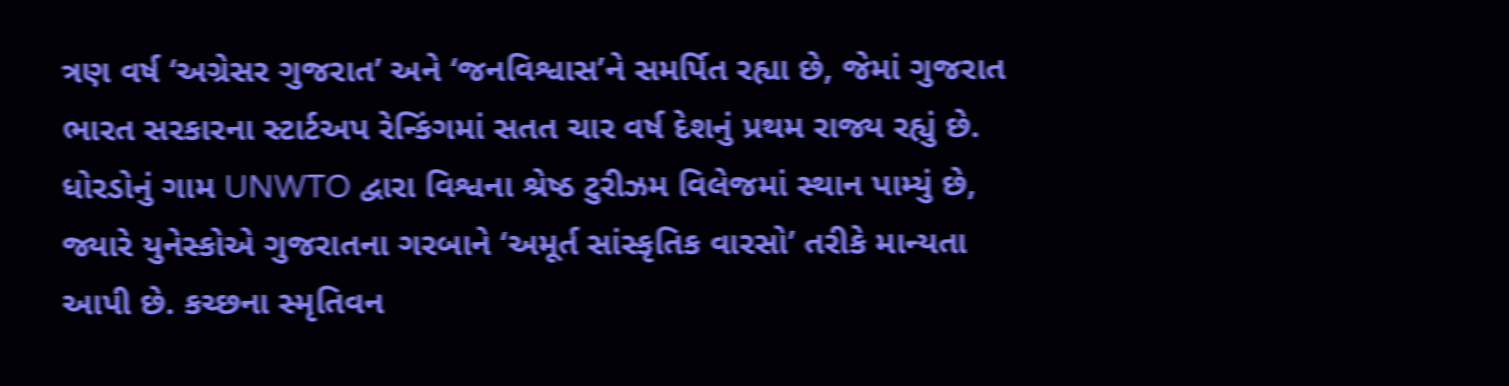ત્રણ વર્ષ ‘અગ્રેસર ગુજરાત’ અને ‘જનવિશ્વાસ’ને સમર્પિત રહ્યા છે, જેમાં ગુજરાત ભારત સરકારના સ્ટાર્ટઅપ રેન્કિંગમાં સતત ચાર વર્ષ દેશનું પ્રથમ રાજ્ય રહ્યું છે. ધોરડોનું ગામ UNWTO દ્વારા વિશ્વના શ્રેષ્ઠ ટુરીઝમ વિલેજમાં સ્થાન પામ્યું છે, જ્યારે યુનેસ્કોએ ગુજરાતના ગરબાને ‘અમૂર્ત સાંસ્કૃતિક વારસો’ તરીકે માન્યતા આપી છે. કચ્છના સ્મૃતિવન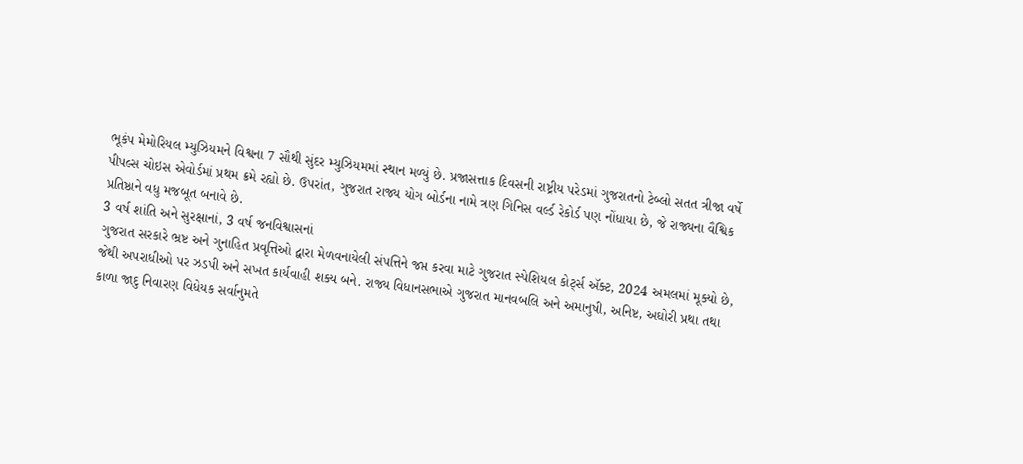ભૂકંપ મેમોરિયલ મ્યુઝિયમને વિશ્વના 7 સૌથી સુંદર મ્યુઝિયમમાં સ્થાન મળ્યું છે. પ્રજાસત્તાક દિવસની રાષ્ટ્રીય પરેડમાં ગુજરાતનો ટેબ્લો સતત ત્રીજા વર્ષે પીપલ્સ ચોઇસ એવોર્ડમાં પ્રથમ ક્રમે રહ્યો છે. ઉપરાંત, ગુજરાત રાજ્ય યોગ બોર્ડના નામે ત્રણ ગિનિસ વર્લ્ડ રેકોર્ડ પણ નોંધાયા છે, જે રાજ્યના વૈશ્વિક પ્રતિષ્ઠાને વધુ મજબૂત બનાવે છે.
3 વર્ષ શાંતિ અને સુરક્ષાનાં, 3 વર્ષ જનવિશ્વાસનાં
ગુજરાત સરકારે ભ્રષ્ટ અને ગુનાહિત પ્રવૃત્તિઓ દ્વારા મેળવનાયેલી સંપત્તિને જપ્ત કરવા માટે ગુજરાત સ્પેશિયલ કોર્ટ્સ ઍક્ટ, 2024 અમલમાં મૂક્યો છે, જેથી અપરાધીઓ પર ઝડપી અને સખત કાર્યવાહી શક્ય બને. રાજ્ય વિધાનસભાએ ગુજરાત માનવબલિ અને અમાનુષી, અનિષ્ટ, અઘોરી પ્રથા તથા કાળા જાદુ નિવારણ વિધેયક સર્વાનુમતે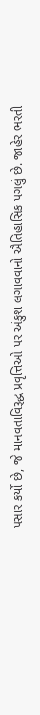પસાર કર્યો છે, જે માનવતાવિરૂદ્ધ પ્રવૃત્તિઓ પર અંકુશ લગાવવાનો ઐતિહાસિક પગલું છે. જાહેર ભરતી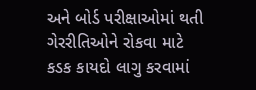અને બોર્ડ પરીક્ષાઓમાં થતી ગેરરીતિઓને રોકવા માટે કડક કાયદો લાગુ કરવામાં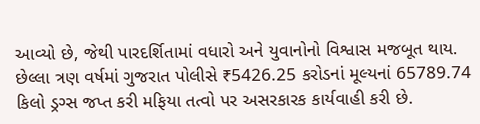આવ્યો છે, જેથી પારદર્શિતામાં વધારો અને યુવાનોનો વિશ્વાસ મજબૂત થાય.
છેલ્લા ત્રણ વર્ષમાં ગુજરાત પોલીસે ₹5426.25 કરોડનાં મૂલ્યનાં 65789.74 કિલો ડ્રગ્સ જપ્ત કરી મફિયા તત્વો પર અસરકારક કાર્યવાહી કરી છે.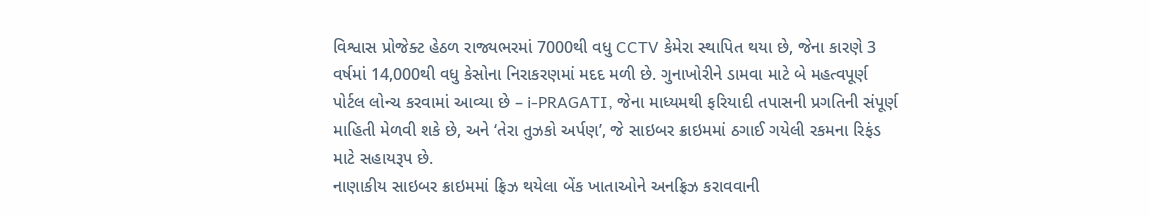વિશ્વાસ પ્રોજેક્ટ હેઠળ રાજ્યભરમાં 7000થી વધુ CCTV કેમેરા સ્થાપિત થયા છે, જેના કારણે 3 વર્ષમાં 14,000થી વધુ કેસોના નિરાકરણમાં મદદ મળી છે. ગુનાખોરીને ડામવા માટે બે મહત્વપૂર્ણ પોર્ટલ લોન્ચ કરવામાં આવ્યા છે – i-PRAGATI, જેના માધ્યમથી ફરિયાદી તપાસની પ્રગતિની સંપૂર્ણ માહિતી મેળવી શકે છે, અને ‘તેરા તુઝકો અર્પણ’, જે સાઇબર ક્રાઇમમાં ઠગાઈ ગયેલી રકમના રિફંડ માટે સહાયરૂપ છે.
નાણાકીય સાઇબર ક્રાઇમમાં ફ્રિઝ થયેલા બેંક ખાતાઓને અનફ્રિઝ કરાવવાની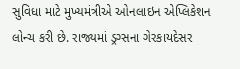સુવિધા માટે મુખ્યમંત્રીએ ઓનલાઇન એપ્લિકેશન લોન્ચ કરી છે. રાજ્યમાં ડ્રગ્સના ગેરકાયદેસર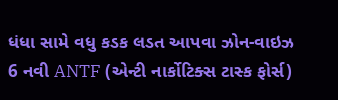ધંધા સામે વધુ કડક લડત આપવા ઝોન-વાઇઝ 6 નવી ANTF (એન્ટી નાર્કોટિક્સ ટાસ્ક ફોર્સ)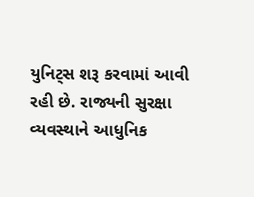યુનિટ્સ શરૂ કરવામાં આવી રહી છે. રાજ્યની સુરક્ષા વ્યવસ્થાને આધુનિક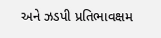અને ઝડપી પ્રતિભાવક્ષમ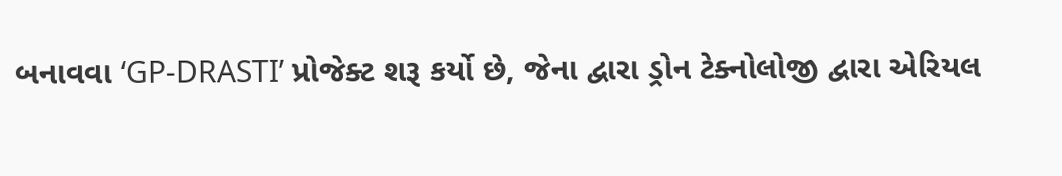બનાવવા ‘GP-DRASTI’ પ્રોજેક્ટ શરૂ કર્યો છે, જેના દ્વારા ડ્રોન ટેક્નોલોજી દ્વારા એરિયલ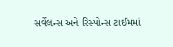સર્વેલન્સ અને રિસ્પોન્સ ટાઈમમાં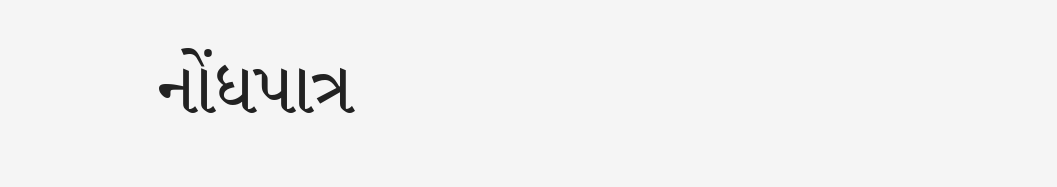નોંધપાત્ર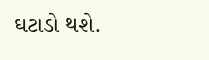ઘટાડો થશે.